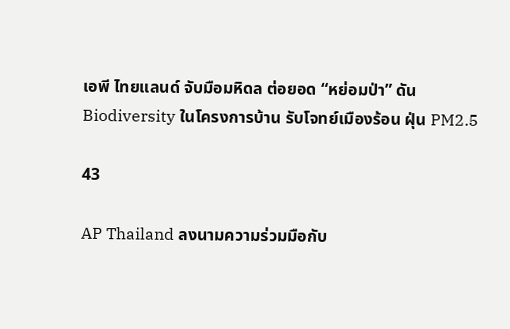เอพี ไทยแลนด์ จับมือมหิดล ต่อยอด “หย่อมป่า” ดัน Biodiversity ในโครงการบ้าน รับโจทย์เมืองร้อน ฝุ่น PM2.5

43

AP Thailand ลงนามความร่วมมือกับ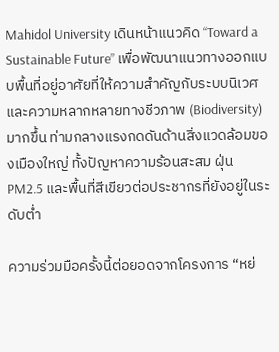Mahidol University เดินหน้าแนวคิด “Toward a Sustainable Future” เพื่อพัฒนาแนวทางออกแบบพื้นที่อยู่อาศัยที่ให้ความสำคัญกับระบบนิเวศและความหลากหลายทางชีวภาพ (Biodiversity) มากขึ้น ท่ามกลางแรงกดดันด้านสิ่งแวดล้อมของเมืองใหญ่ ทั้งปัญหาความร้อนสะสม ฝุ่น PM2.5 และพื้นที่สีเขียวต่อประชากรที่ยังอยู่ในระดับต่ำ

ความร่วมมือครั้งนี้ต่อยอดจากโครงการ “หย่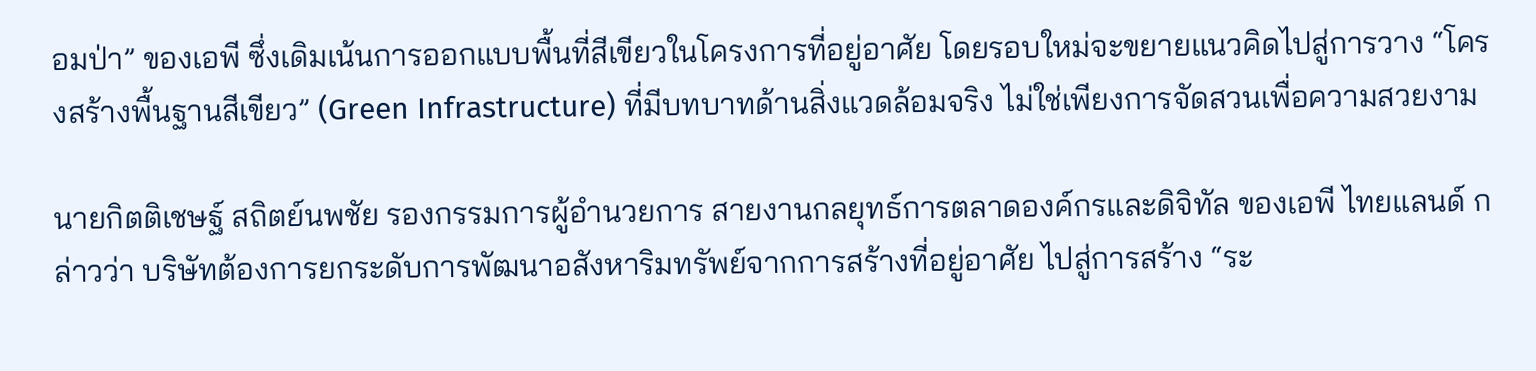อมป่า” ของเอพี ซึ่งเดิมเน้นการออกแบบพื้นที่สีเขียวในโครงการที่อยู่อาศัย โดยรอบใหม่จะขยายแนวคิดไปสู่การวาง “โครงสร้างพื้นฐานสีเขียว” (Green Infrastructure) ที่มีบทบาทด้านสิ่งแวดล้อมจริง ไม่ใช่เพียงการจัดสวนเพื่อความสวยงาม

นายกิตติเชษฐ์ สถิตย์นพชัย รองกรรมการผู้อำนวยการ สายงานกลยุทธ์การตลาดองค์กรและดิจิทัล ของเอพี ไทยแลนด์ กล่าวว่า บริษัทต้องการยกระดับการพัฒนาอสังหาริมทรัพย์จากการสร้างที่อยู่อาศัย ไปสู่การสร้าง “ระ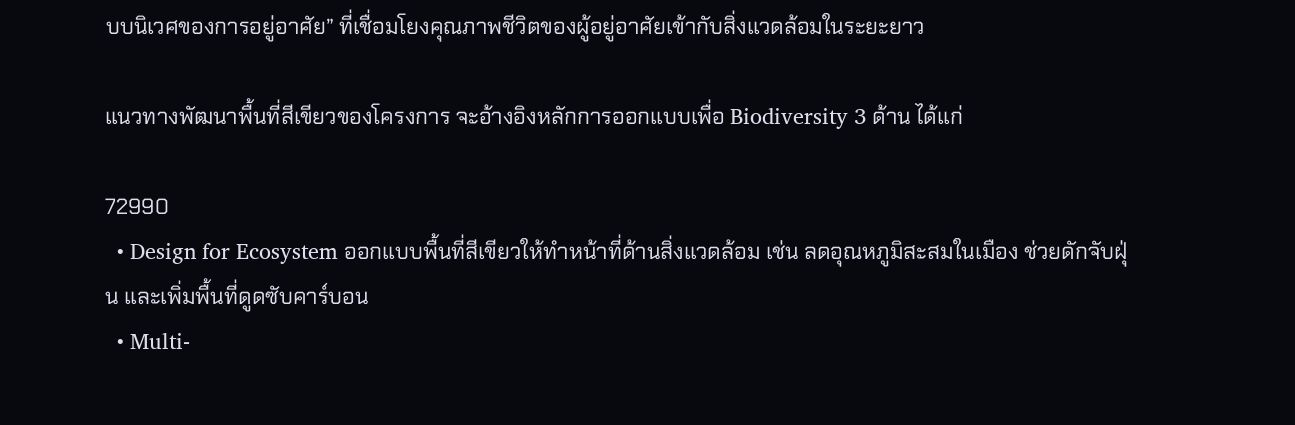บบนิเวศของการอยู่อาศัย” ที่เชื่อมโยงคุณภาพชีวิตของผู้อยู่อาศัยเข้ากับสิ่งแวดล้อมในระยะยาว

แนวทางพัฒนาพื้นที่สีเขียวของโครงการ จะอ้างอิงหลักการออกแบบเพื่อ Biodiversity 3 ด้าน ได้แก่

72990
  • Design for Ecosystem ออกแบบพื้นที่สีเขียวให้ทำหน้าที่ด้านสิ่งแวดล้อม เช่น ลดอุณหภูมิสะสมในเมือง ช่วยดักจับฝุ่น และเพิ่มพื้นที่ดูดซับคาร์บอน
  • Multi-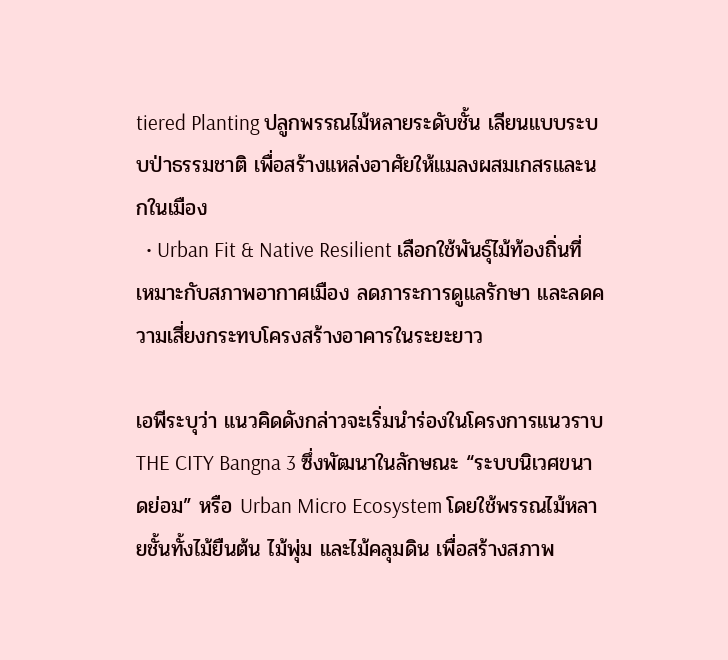tiered Planting ปลูกพรรณไม้หลายระดับชั้น เลียนแบบระบบป่าธรรมชาติ เพื่อสร้างแหล่งอาศัยให้แมลงผสมเกสรและนกในเมือง
  • Urban Fit & Native Resilient เลือกใช้พันธุ์ไม้ท้องถิ่นที่เหมาะกับสภาพอากาศเมือง ลดภาระการดูแลรักษา และลดความเสี่ยงกระทบโครงสร้างอาคารในระยะยาว

เอพีระบุว่า แนวคิดดังกล่าวจะเริ่มนำร่องในโครงการแนวราบ THE CITY Bangna 3 ซึ่งพัฒนาในลักษณะ “ระบบนิเวศขนาดย่อม” หรือ Urban Micro Ecosystem โดยใช้พรรณไม้หลายชั้นทั้งไม้ยืนต้น ไม้พุ่ม และไม้คลุมดิน เพื่อสร้างสภาพ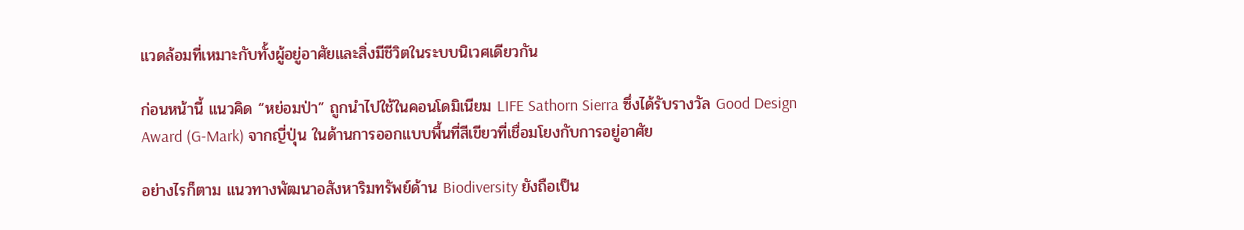แวดล้อมที่เหมาะกับทั้งผู้อยู่อาศัยและสิ่งมีชีวิตในระบบนิเวศเดียวกัน

ก่อนหน้านี้ แนวคิด “หย่อมป่า” ถูกนำไปใช้ในคอนโดมิเนียม LIFE Sathorn Sierra ซึ่งได้รับรางวัล Good Design Award (G-Mark) จากญี่ปุ่น ในด้านการออกแบบพื้นที่สีเขียวที่เชื่อมโยงกับการอยู่อาศัย

อย่างไรก็ตาม แนวทางพัฒนาอสังหาริมทรัพย์ด้าน Biodiversity ยังถือเป็น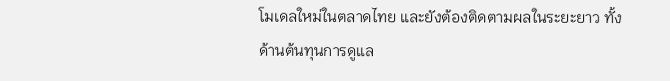โมเดลใหม่ในตลาดไทย และยังต้องติดตามผลในระยะยาว ทั้งด้านต้นทุนการดูแล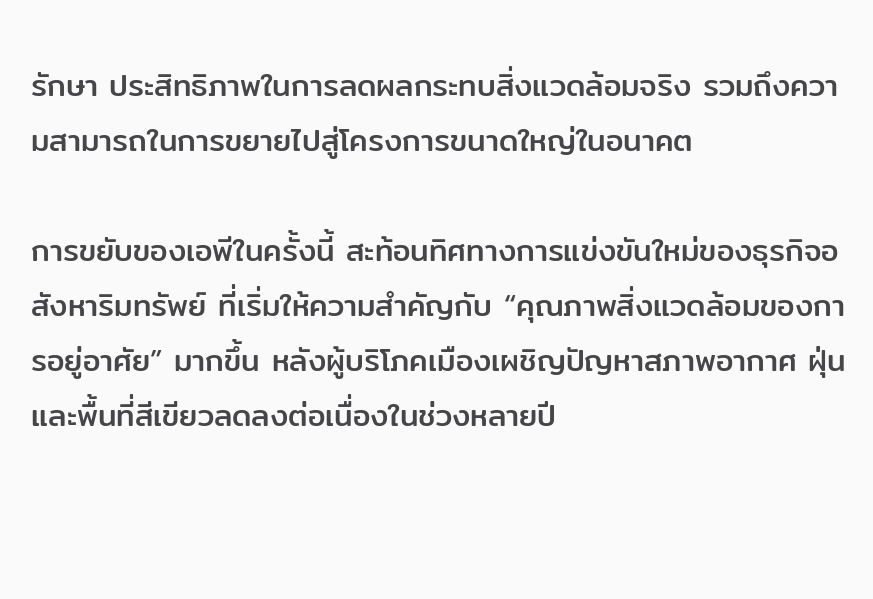รักษา ประสิทธิภาพในการลดผลกระทบสิ่งแวดล้อมจริง รวมถึงความสามารถในการขยายไปสู่โครงการขนาดใหญ่ในอนาคต

การขยับของเอพีในครั้งนี้ สะท้อนทิศทางการแข่งขันใหม่ของธุรกิจอสังหาริมทรัพย์ ที่เริ่มให้ความสำคัญกับ “คุณภาพสิ่งแวดล้อมของการอยู่อาศัย” มากขึ้น หลังผู้บริโภคเมืองเผชิญปัญหาสภาพอากาศ ฝุ่น และพื้นที่สีเขียวลดลงต่อเนื่องในช่วงหลายปี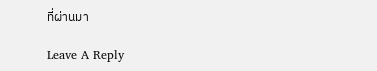ที่ผ่านมา

Leave A Reply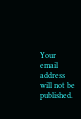Your email address will not be published.